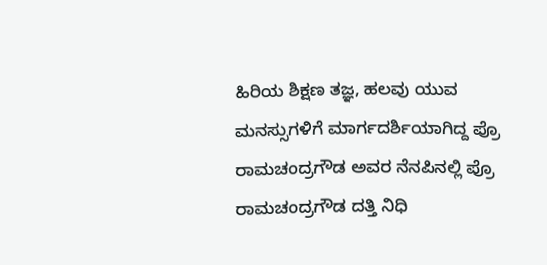ಹಿರಿಯ ಶಿಕ್ಷಣ ತಜ್ಞ, ಹಲವು ಯುವ ಮನಸ್ಸುಗಳಿಗೆ ಮಾರ್ಗದರ್ಶಿಯಾಗಿದ್ದ ಪ್ರೊ ರಾಮಚಂದ್ರಗೌಡ ಅವರ ನೆನಪಿನಲ್ಲಿ ಪ್ರೊ ರಾಮಚಂದ್ರಗೌಡ ದತ್ತಿ ನಿಧಿ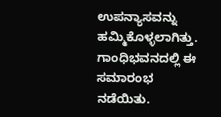ಉಪನ್ಯಾಸವನ್ನು ಹಮ್ಮಿಕೊಳ್ಳಲಾಗಿತ್ತು. ಗಾಂಧಿಭವನದಲ್ಲಿ ಈ ಸಮಾರಂಭ ನಡೆಯಿತು.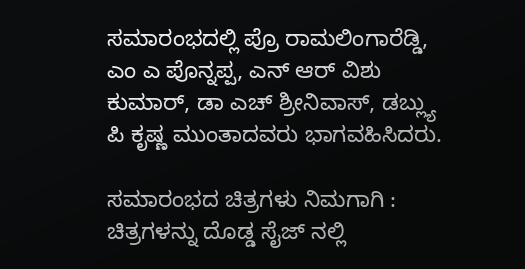ಸಮಾರಂಭದಲ್ಲಿ ಪ್ರೊ ರಾಮಲಿಂಗಾರೆಡ್ಡಿ, ಎಂ ಎ ಪೊನ್ನಪ್ಪ, ಎನ್ ಆರ್ ವಿಶು ಕುಮಾರ್, ಡಾ ಎಚ್ ಶ್ರೀನಿವಾಸ್, ಡಬ್ಲ್ಯು ಪಿ ಕೃಷ್ಣ ಮುಂತಾದವರು ಭಾಗವಹಿಸಿದರು.

ಸಮಾರಂಭದ ಚಿತ್ರಗಳು ನಿಮಗಾಗಿ :
ಚಿತ್ರಗಳನ್ನು ದೊಡ್ಡ ಸೈಜ್ ನಲ್ಲಿ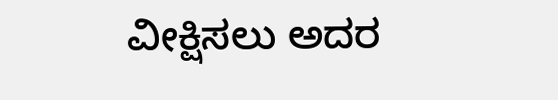ವೀಕ್ಷಿಸಲು ಅದರ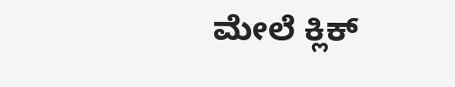ಮೇಲೆ ಕ್ಲಿಕ್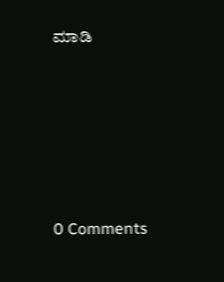ಮಾಡಿ





0 Comments